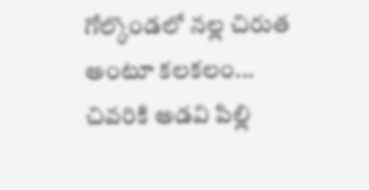గోల్కొండలో నల్ల చిరుత అంటూ కలకలం... చివరికి అడవి పిల్లి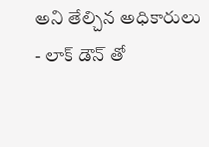అని తేల్చిన అధికారులు
- లాక్ డౌన్ తో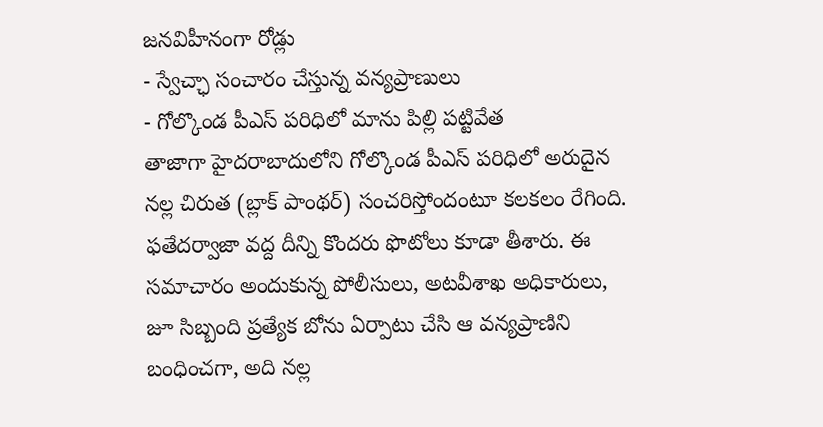జనవిహీనంగా రోడ్లు
- స్వేచ్ఛా సంచారం చేస్తున్న వన్యప్రాణులు
- గోల్కొండ పీఎస్ పరిధిలో మాను పిల్లి పట్టివేత
తాజాగా హైదరాబాదులోని గోల్కొండ పీఎస్ పరిధిలో అరుదైన నల్ల చిరుత (బ్లాక్ పాంథర్) సంచరిస్తోందంటూ కలకలం రేగింది. ఫతేదర్వాజా వద్ద దీన్ని కొందరు ఫొటోలు కూడా తీశారు. ఈ సమాచారం అందుకున్న పోలీసులు, అటవీశాఖ అధికారులు, జూ సిబ్బంది ప్రత్యేక బోను ఏర్పాటు చేసి ఆ వన్యప్రాణిని బంధించగా, అది నల్ల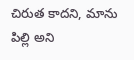చిరుత కాదని, మాను పిల్లి అని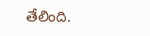తేలింది.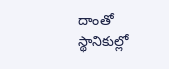దాంతో స్థానికుల్లో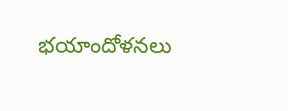భయాందోళనలు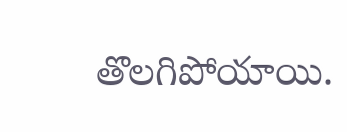తొలగిపోయాయి.